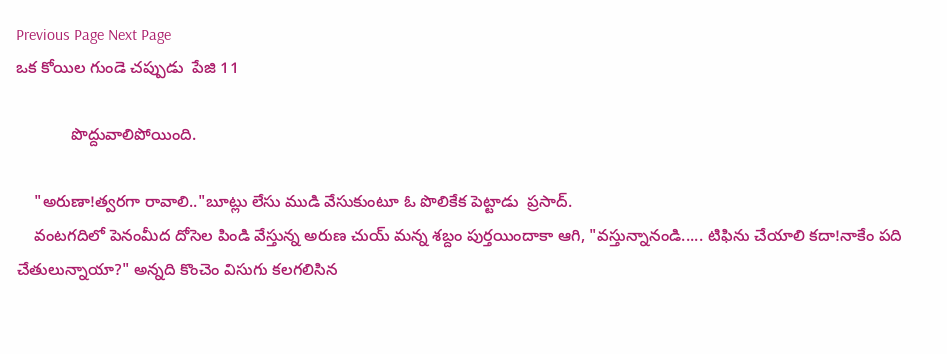Previous Page Next Page
ఒక కోయిల గుండె చప్పుడు  పేజి 11

            పొద్దువాలిపోయింది.

    "అరుణా!త్వరగా రావాలి.."బూట్లు లేసు ముడి వేసుకుంటూ ఓ పొలికేక పెట్టాడు  ప్రసాద్.
    వంటగదిలో పెనంమీద దోసెల పిండి వేస్తున్న అరుణ చుయ్ మన్న శబ్దం పుర్తయిందాకా ఆగి, "వస్తున్నానండి..... టిఫిను చేయాలి కదా!నాకేం పది చేతులున్నాయా?" అన్నది కొంచెం విసుగు కలగలిసిన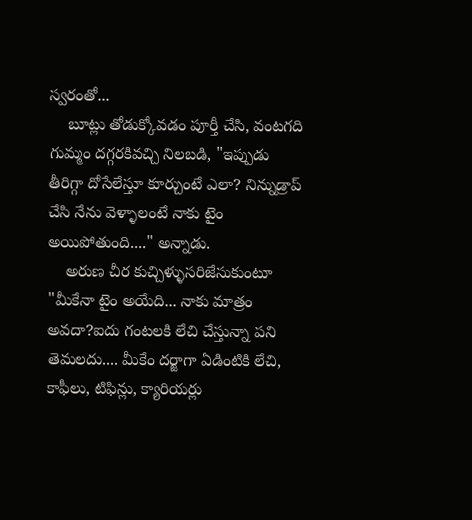స్వరంతో...
    బూట్లు తోడుక్కోవడం పూర్తీ చేసి, వంటగది గుమ్మం దగ్గరకివచ్చి నిలబడి, "ఇప్పుడు తీరిగ్గా దోసేలేస్తూ కూర్చుంటే ఎలా? నిన్నుడ్రాప్ చేసి నేను వెళ్ళాలంటే నాకు టైం అయిపోతుంది...." అన్నాడు.
    అరుణ చీర కుచ్చిళ్ళుసరిజేసుకుంటూ "మీకేనా టైం అయేది... నాకు మాత్రం అవదా?ఐదు గంటలకి లేచి చేస్తున్నా పని తెమలదు.... మీకేం దర్జాగా ఏడింటికి లేచి, కాఫీలు, టిఫిన్లు, క్యారియర్లు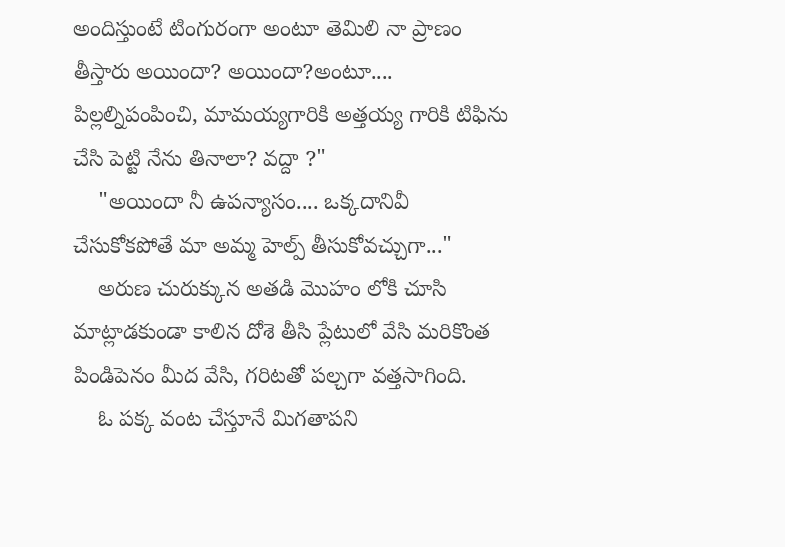అందిస్తుంటే టింగురంగా అంటూ తెమిలి నా ప్రాణం తీస్తారు అయిందా? అయిందా?అంటూ.... పిల్లల్నిపంపించి, మామయ్యగారికి అత్తయ్య గారికి టిఫిను చేసి పెట్టి నేను తినాలా? వద్దా ?"
    "అయిందా నీ ఉపన్యాసం.... ఒక్కదానివీ చేసుకోకపోతే మా అమ్మ హెల్ప్ తీసుకోవచ్చుగా..."
    అరుణ చురుక్కున అతడి మొహం లోకి చూసి మాట్లాడకుండా కాలిన దోశె తీసి ప్లేటులో వేసి మరికొంత పిండిపెనం మీద వేసి, గరిటతో పల్చగా వత్తసాగింది.
    ఓ పక్క వంట చేస్తూనే మిగతాపని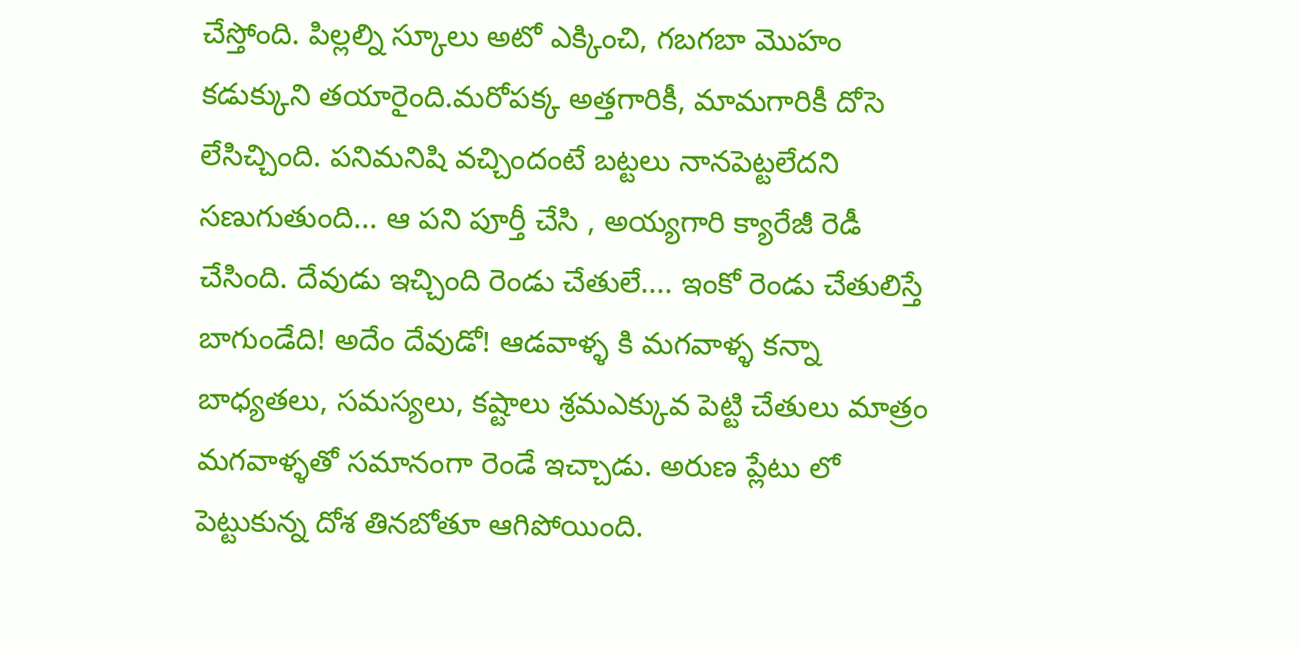చేస్తోంది. పిల్లల్ని స్కూలు అటో ఎక్కించి, గబగబా మొహం కడుక్కుని తయారైంది.మరోపక్క అత్తగారికీ, మామగారికీ దోసె లేసిచ్చింది. పనిమనిషి వచ్చిందంటే బట్టలు నానపెట్టలేదని సణుగుతుంది... ఆ పని పూర్తీ చేసి , అయ్యగారి క్యారేజీ రెడీ చేసింది. దేవుడు ఇచ్చింది రెండు చేతులే.... ఇంకో రెండు చేతులిస్తే  బాగుండేది! అదేం దేవుడో! ఆడవాళ్ళ కి మగవాళ్ళ కన్నా బాధ్యతలు, సమస్యలు, కష్టాలు శ్రమఎక్కువ పెట్టి చేతులు మాత్రం మగవాళ్ళతో సమానంగా రెండే ఇచ్చాడు. అరుణ ప్లేటు లో పెట్టుకున్న దోశ తినబోతూ ఆగిపోయింది.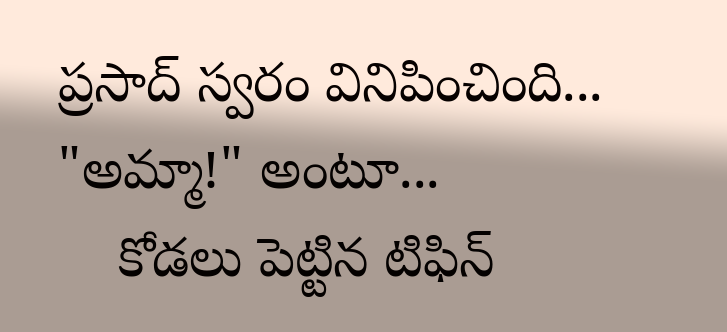ప్రసాద్ స్వరం వినిపించింది... "అమ్మా!" అంటూ...
    కోడలు పెట్టిన టిఫిన్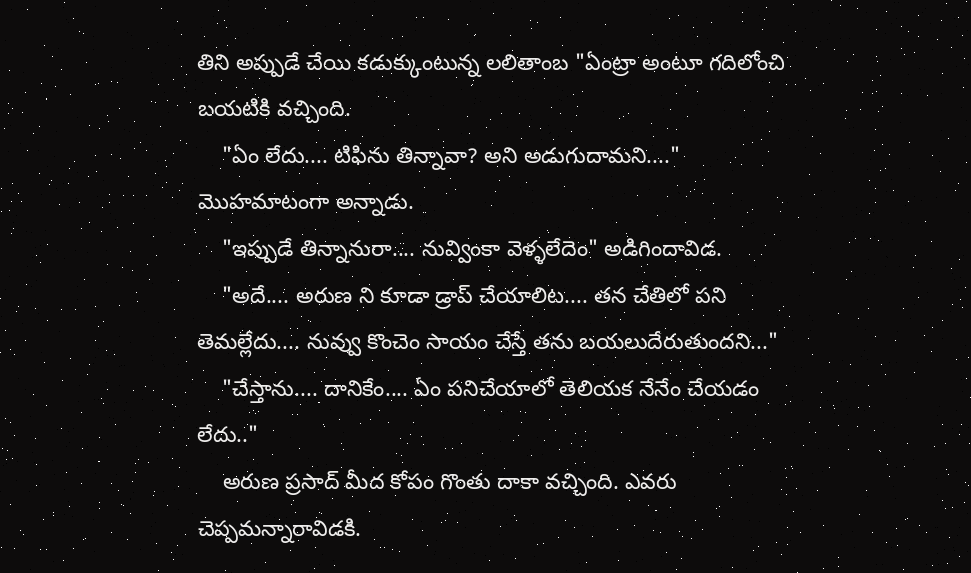తిని అప్పుడే చేయి కడుక్కుంటున్న లలితాంబ "ఏంట్రా అంటూ గదిలోంచి బయటికి వచ్చింది.
    "ఏం లేదు.... టిఫిను తిన్నావా? అని అడుగుదామని...." మొహమాటంగా అన్నాడు.
    "ఇప్పుడే తిన్నానురా.... నువ్వింకా వెళ్ళలేదెం" అడిగిందావిడ.
    "అదే.... అరుణ ని కూడా డ్రాప్ చేయాలిట.... తన చేతిలో పని తెమల్లేదు.... నువ్వు కొంచెం సాయం చేస్తే తను బయలుదేరుతుందని..."
    "చేస్తాను.... దానికేం.... ఏం పనిచేయాలో తెలియక నేనేం చేయడం లేదు.."
    అరుణ ప్రసాద్ మీద కోపం గొంతు దాకా వచ్చింది. ఎవరు చెప్పమన్నారావిడకి.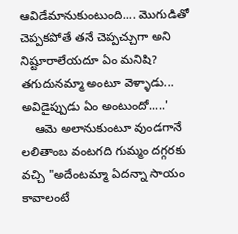ఆవిడేమానుకుంటుంది.... మొగుడితో చెప్పకపోతే తనే చెప్పచ్చుగా అని నిష్టూరాలేయదూ ఏం మనిషి? తగుదునమ్మా అంటూ వెళ్ళాడు... అవిడైప్పుడు ఏం అంటుందో.....'
    ఆమె అలానుకుంటూ వుండగానే లలితాంబ వంటగది గుమ్మం దగ్గరకు  వచ్చి "అదేంటమ్మా ఏదన్నా సాయం కావాలంటే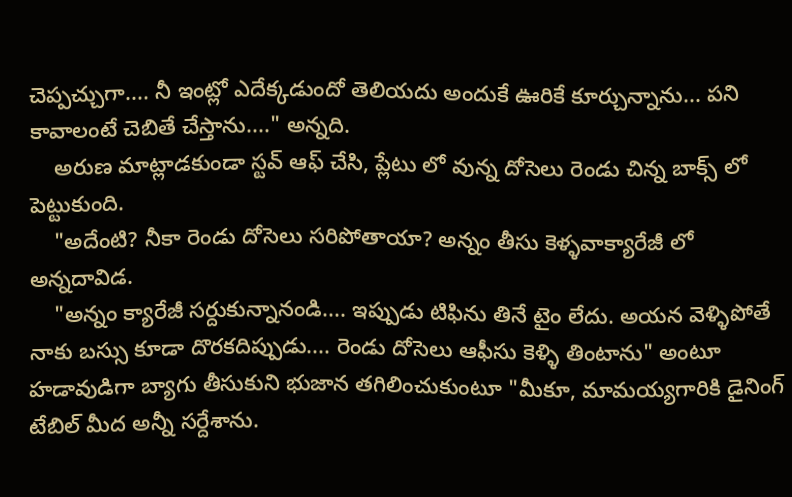చెప్పచ్చుగా.... నీ ఇంట్లో ఎదేక్కడుందో తెలియదు అందుకే ఊరికే కూర్చున్నాను... పని కావాలంటే చెబితే చేస్తాను...." అన్నది.
    అరుణ మాట్లాడకుండా స్టవ్ ఆఫ్ చేసి, ప్లేటు లో వున్న దోసెలు రెండు చిన్న బాక్స్ లో పెట్టుకుంది.
    "అదేంటి? నీకా రెండు దోసెలు సరిపోతాయా? అన్నం తీసు కెళ్ళవాక్యారేజీ లో అన్నదావిడ.
    "అన్నం క్యారేజీ సర్దుకున్నానండి.... ఇప్పుడు టిఫిను తినే టైం లేదు. అయన వెళ్ళిపోతే నాకు బస్సు కూడా దొరకదిప్పుడు.... రెండు దోసెలు ఆఫీసు కెళ్ళి తింటాను" అంటూ హడావుడిగా బ్యాగు తీసుకుని భుజాన తగిలించుకుంటూ "మీకూ, మామయ్యగారికి డైనింగ్ టేబిల్ మీద అన్నీ సర్దేశాను.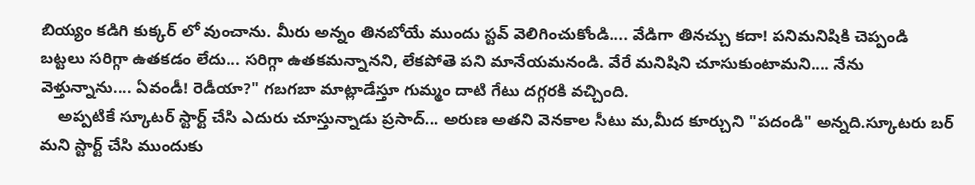బియ్యం కడిగి కుక్కర్ లో వుంచాను. మీరు అన్నం తినబోయే ముందు స్టవ్ వెలిగించుకోండి.... వేడిగా తినచ్చు కదా! పనిమనిషికి చెప్పండి బట్టలు సరిగ్గా ఉతకడం లేదు... సరిగ్గా ఉతకమన్నానని, లేకపోతె పని మానేయమనండి. వేరే మనిషిని చూసుకుంటామని.... నేను వెళ్తున్నాను.... ఏవండీ! రెడీయా?" గబగబా మాట్లాడేస్తూ గుమ్మం దాటి గేటు దగ్గరకి వచ్చింది.
    అప్పటికే స్కూటర్ స్టార్ట్ చేసి ఎదురు చూస్తున్నాడు ప్రసాద్... అరుణ అతని వెనకాల సీటు మ,మీద కూర్చుని "పదండి" అన్నది.స్కూటరు బర్ మని స్టార్ట్ చేసి ముందుకు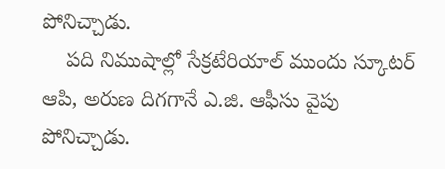పోనిచ్చాడు.
    పది నిముషాల్లో సేక్రటేరియాల్ ముందు స్కూటర్ ఆపి, అరుణ దిగగానే ఎ.జి. ఆఫీసు వైపు పోనిచ్చాడు.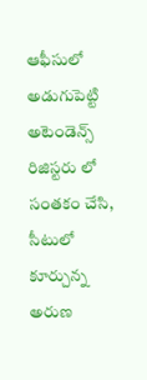ఆఫీసులో అడుగుపెట్టి అటెండెన్స్ రిజిస్టరు లో సంతకం చేసి, సీటులో కూర్చున్న అరుణ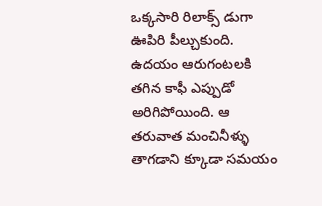ఒక్కసారి రిలాక్స్ డుగా ఊపిరి పీల్చుకుంది. ఉదయం ఆరుగంటలకి తగిన కాఫీ ఎప్పుడో అరిగిపోయింది. ఆ తరువాత మంచినీళ్ళు తాగడాని క్కూడా సమయం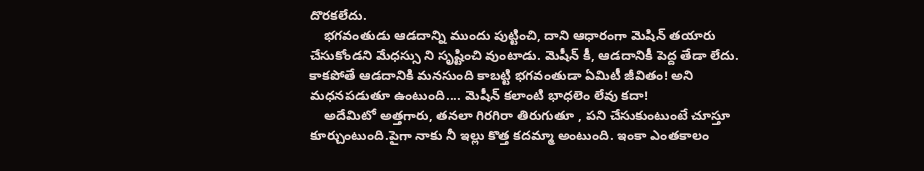దొరకలేదు.
    భగవంతుడు ఆడదాన్ని ముందు పుట్టించి, దాని ఆధారంగా మెషిన్ తయారు చేసుకోండని మేధస్సు ని సృష్టించి వుంటాడు. మెషీన్ కీ, ఆడదానికీ పెద్ద తేడా లేదు. కాకపోతే ఆడదానికి మనసుంది కాబట్టి భగవంతుడా ఏమిటీ జీవితం! అని మధనపడుతూ ఉంటుంది.... మెషీన్ కలాంటి భాధలెం లేవు కదా!
    అదేమిటో అత్తగారు, తనలా గిరగిరా తిరుగుతూ , పని చేసుకుంటుంటే చూస్తూ కూర్చుంటుంది.పైగా నాకు నీ ఇల్లు కొత్త కదమ్మా అంటుంది. ఇంకా ఎంతకాలం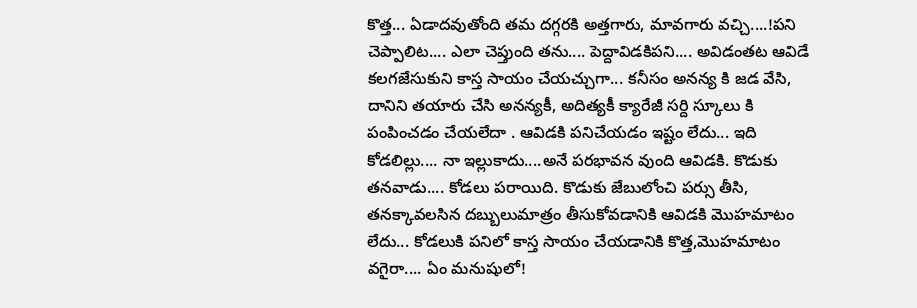కొత్త... ఏడాదవుతోంది తమ దగ్గరకి అత్తగారు, మావగారు వచ్చి....!పని చెప్పాలిట.... ఎలా చెప్తుంది తను.... పెద్దావిడకిపని.... అవిడంతట ఆవిడే కలగజేసుకుని కాస్త సాయం చేయచ్చుగా... కనీసం అనన్య కి జడ వేసి, దానిని తయారు చేసి అనన్యకీ, అదిత్యకీ క్యారేజీ సర్ది స్కూలు కి పంపించడం చేయలేదా . ఆవిడకి పనిచేయడం ఇష్టం లేదు... ఇది కోడలిల్లు.... నా ఇల్లుకాదు....అనే పరభావన వుంది ఆవిడకి. కొడుకు తనవాడు.... కోడలు పరాయిది. కొడుకు జేబులోంచి పర్సు తీసి, తనక్కావలసిన దబ్బులుమాత్రం తీసుకోవడానికి ఆవిడకి మొహమాటం లేదు... కోడలుకి పనిలో కాస్త సాయం చేయడానికి కొత్త,మొహమాటం వగైరా.... ఏం మనుషులో!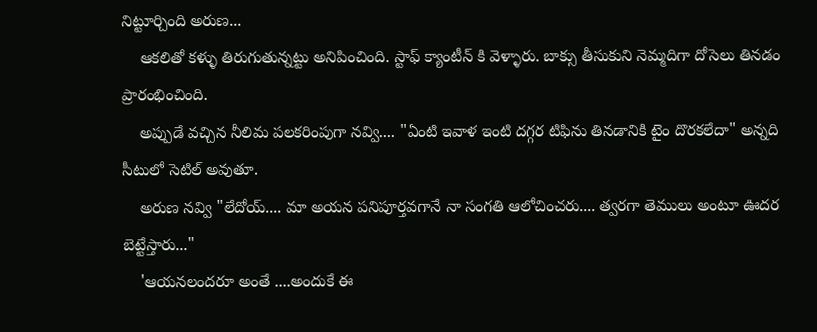నిట్టూర్చింది అరుణ...
    ఆకలితో కళ్ళు తిరుగుతున్నట్టు అనిపించింది. స్టాఫ్ క్యాంటీన్ కి వెళ్ళారు. బాక్సు తీసుకుని నెమ్మదిగా దోసెలు తినడం ప్రారంభించింది.
    అప్పుడే వచ్చిన నీలిమ పలకరింపుగా నవ్వి.... "ఏంటి ఇవాళ ఇంటి దగ్గర టిఫిను తినడానికి టైం దొరకలేదా" అన్నది సీటులో సెటిల్ అవుతూ.
    అరుణ నవ్వి "లేదోయ్.... మా అయన పనిపూర్తవగానే నా సంగతి ఆలోచించరు.... త్వరగా తెములు అంటూ ఊదర బెట్టేస్తారు..."
    'ఆయనలందరూ అంతే ....అందుకే ఈ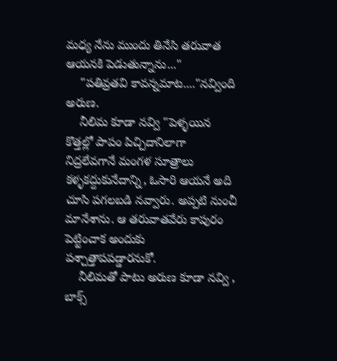మధ్య నేను ముందు తినేసి తరువాత ఆయనకి పెడుతున్నాను..."
    "పతివ్రతవి కావన్నమాట...."నవ్వింది అరుణ.
    నీలిమ కూడా నవ్వి "పెళ్ళయిన కొత్తల్లో పాపం పిచ్చిదానిలాగా నిద్రలేవగానే మంగళ సూత్రాలు కళ్ళకద్దుకునేదాన్ని, ఓసారి ఆయనే అది చూసి పగలబడి నవ్వారు. అప్పటి నుంచీ మానేశాను. ఆ తరువాతవేరు కాపురం పెట్టించాక అందుకు పశ్చాత్తాపపడ్డారనుకో.
    నీలిమతో పాటు అరుణ కూడా నవ్వి , బాక్స్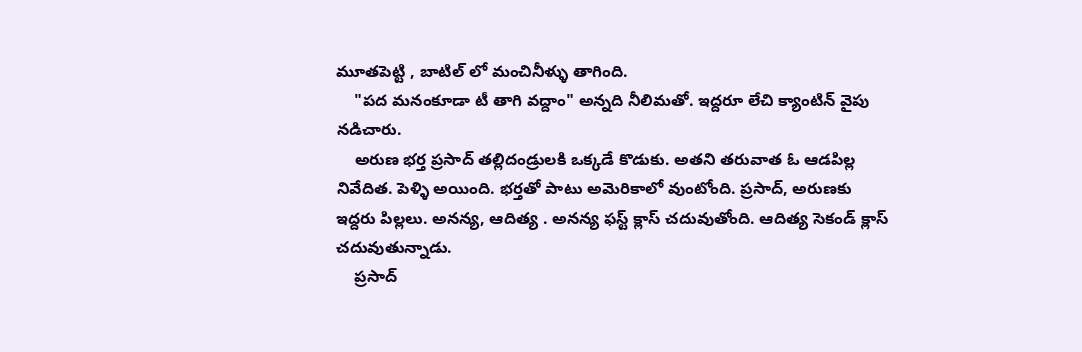మూతపెట్టి , బాటిల్ లో మంచినీళ్ళు తాగింది.
    "పద మనంకూడా టీ తాగి వద్దాం" అన్నది నీలిమతో. ఇద్దరూ లేచి క్యాంటిన్ వైపు నడిచారు.
    అరుణ భర్త ప్రసాద్ తల్లిదండ్రులకి ఒక్కడే కొడుకు. అతని తరువాత ఓ ఆడపిల్ల నివేదిత. పెళ్ళి అయింది. భర్తతో పాటు అమెరికాలో వుంటోంది. ప్రసాద్, అరుణకు ఇద్దరు పిల్లలు. అనన్య, ఆదిత్య . అనన్య ఫస్ట్ క్లాస్ చదువుతోంది. ఆదిత్య సెకండ్ క్లాస్ చదువుతున్నాడు.
    ప్రసాద్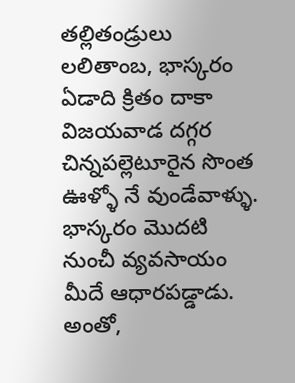తల్లితండ్రులు లలితాంబ, భాస్కరం ఏడాది క్రితం దాకా విజయవాడ దగ్గర చిన్నపల్లెటూరైన సొంత ఊళ్ళో నే వుండేవాళ్ళు. భాస్కరం మొదటి నుంచీ వ్యవసాయం మీదే ఆధారపడ్డాడు. అంతో,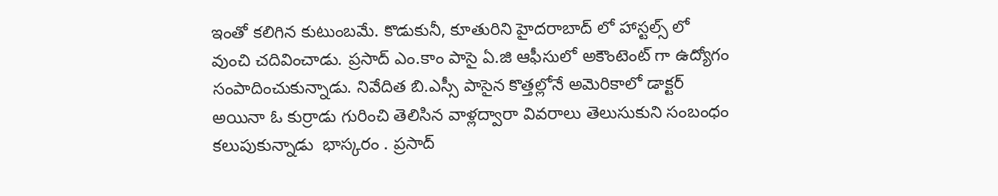ఇంతో కలిగిన కుటుంబమే. కొడుకునీ, కూతురిని హైదరాబాద్ లో హాస్టల్స్ లో వుంచి చదివించాడు. ప్రసాద్ ఎం.కాం పాసై ఏ.జి ఆఫీసులో అకౌంటెంట్ గా ఉద్యోగం సంపాదించుకున్నాడు. నివేదిత బి.ఎస్సీ పాసైన కొత్తల్లోనే అమెరికాలో డాక్టర్ అయినా ఓ కుర్రాడు గురించి తెలిసిన వాళ్లద్వారా వివరాలు తెలుసుకుని సంబంధం కలుపుకున్నాడు  భాస్కరం . ప్రసాద్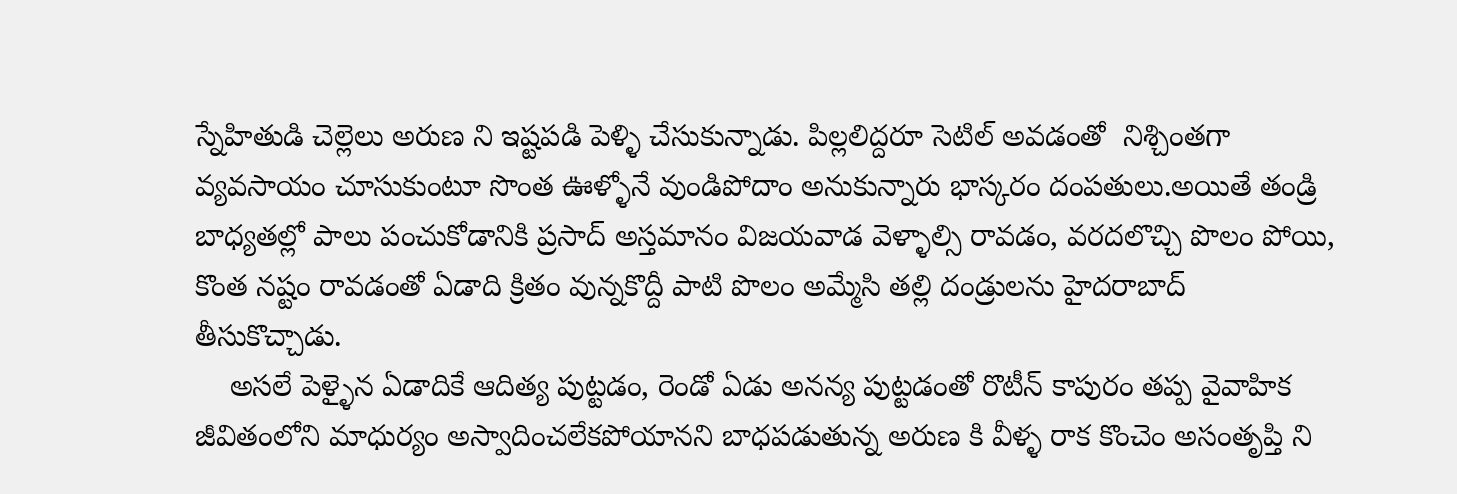స్నేహితుడి చెల్లెలు అరుణ ని ఇష్టపడి పెళ్ళి చేసుకున్నాడు. పిల్లలిద్దరూ సెటిల్ అవడంతో  నిశ్చింతగా వ్యవసాయం చూసుకుంటూ సొంత ఊళ్ళోనే వుండిపోదాం అనుకున్నారు భాస్కరం దంపతులు.అయితే తండ్రి బాధ్యతల్లో పాలు పంచుకోడానికి ప్రసాద్ అస్తమానం విజయవాడ వెళ్ళాల్సి రావడం, వరదలొచ్చి పొలం పోయి, కొంత నష్టం రావడంతో ఏడాది క్రితం వున్నకొద్దీ పాటి పొలం అమ్మేసి తల్లి దండ్రులను హైదరాబాద్ తీసుకొచ్చాడు.
    అసలే పెళ్ళైన ఏడాదికే ఆదిత్య పుట్టడం, రెండో ఏడు అనన్య పుట్టడంతో రొటీన్ కాపురం తప్ప వైవాహిక జీవితంలోని మాధుర్యం అస్వాదించలేకపోయానని బాధపడుతున్న అరుణ కి వీళ్ళ రాక కొంచెం అసంతృప్తి ని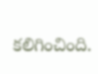కలిగించింది.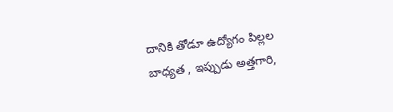దానికి తోడూ ఉద్యోగం పిల్లల బాధ్యత , ఇప్పుడు అత్తగారి,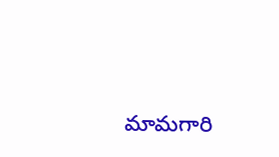మామగారి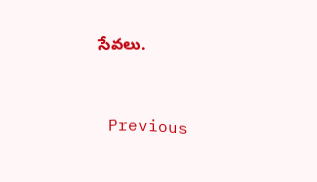సేవలు.


 Previous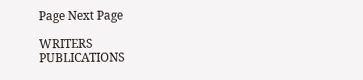Page Next Page

WRITERS
PUBLICATIONS